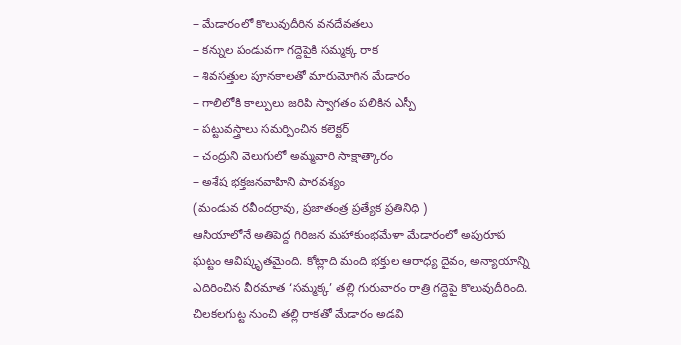– మేడారంలో కొలువుదీరిన వనదేవతలు
– కన్నుల పండువగా గద్దెపైకి సమ్మక్క రాక
– శివసత్తుల పూనకాలతో మారుమోగిన మేడారం
– గాలిలోకి కాల్పులు జరిపి స్వాగతం పలికిన ఎస్పీ
– పట్టువస్త్రాలు సమర్పించిన కలెక్టర్
– చంద్రుని వెలుగులో అమ్మవారి సాక్షాత్కారం
– అశేష భక్తజనవాహిని పారవశ్యం
(మండువ రవీందర్రావు, ప్రజాతంత్ర ప్రత్యేక ప్రతినిధి )
ఆసియాలోనే అతిపెద్ద గిరిజన మహాకుంభమేళా మేడారంలో అపురూప ఘట్టం ఆవిష్కృతమైంది. కోట్లాది మంది భక్తుల ఆరాధ్య దైవం, అన్యాయాన్ని ఎదిరించిన వీరమాత ‘సమ్మక్క’ తల్లి గురువారం రాత్రి గద్దెపై కొలువుదీరింది. చిలకలగుట్ట నుంచి తల్లి రాకతో మేడారం అడవి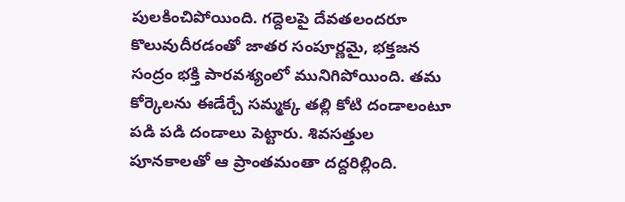పులకించిపోయింది. గద్దెలపై దేవతలందరూ కొలువుదీరడంతో జాతర సంపూర్ణమై, భక్తజన సంద్రం భక్తి పారవశ్యంలో మునిగిపోయింది. తమ కోర్కెలను ఈడేర్చే సమ్మక్క తల్లి కోటి దండాలంటూ పడి పడి దండాలు పెట్టారు. శివసత్తుల పూనకాలతో ఆ ప్రాంతమంతా దద్దరిల్లింది.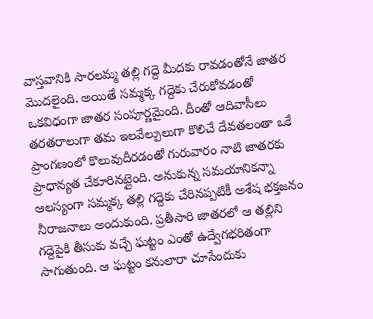వాస్తవానికి సారలమ్మ తల్లి గద్దె మీదకు రావడంతోనే జాతర మొదలైంది. అయితే సమ్మక్క గద్దెకు చేరుకోవడంతో ఒకవిధంగా జాతర సంపూర్ణమైంది. దీంతో ఆదివాసీలు తరతరాలుగా తమ ఇలవేల్పులుగా కొలిచే దేవతలంతా ఒకే ప్రాంగణంలో కొలువుదీరడంతో గురువారం నాటి జాతరకు ప్రాధాన్యత చేకూరినట్లైంది. అనుకున్న సమయానికన్నా ఆలస్యంగా సమ్మక్క తల్లి గద్దెకు చేరినప్పటికీ అశేష భక్తజనం నీరాజనాలు అందుకుంది. ప్రతీసారి జాతరలో ఆ తల్లిని గద్దెపైకి తీసుకు వచ్చే ఘట్టం ఎంతో ఉద్వేగభరితంగా సాగుతుంది. ఆ ఘట్టం కనులారా చూసేందుకు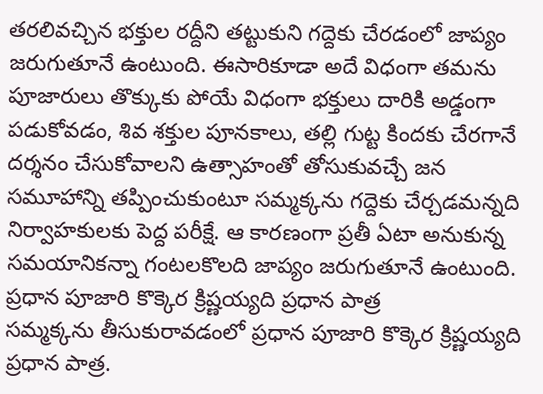తరలివచ్చిన భక్తుల రద్దీని తట్టుకుని గద్దెకు చేరడంలో జాప్యం జరుగుతూనే ఉంటుంది. ఈసారికూడా అదే విధంగా తమను పూజారులు తొక్కుకు పోయే విధంగా భక్తులు దారికి అడ్డంగా పడుకోవడం, శివ శక్తుల పూనకాలు, తల్లి గుట్ట కిందకు చేరగానే దర్శనం చేసుకోవాలని ఉత్సాహంతో తోసుకువచ్చే జన సమూహాన్ని తప్పించుకుంటూ సమ్మక్కను గద్దెకు చేర్చడమన్నది నిర్వాహకులకు పెద్ద పరీక్షే. ఆ కారణంగా ప్రతీ ఏటా అనుకున్న సమయానికన్నా గంటలకొలది జాప్యం జరుగుతూనే ఉంటుంది.
ప్రధాన పూజారి కొక్కెర క్రిష్ణయ్యది ప్రధాన పాత్ర
సమ్మక్కను తీసుకురావడంలో ప్రధాన పూజారి కొక్కెర క్రిష్ణయ్యది ప్రధాన పాత్ర.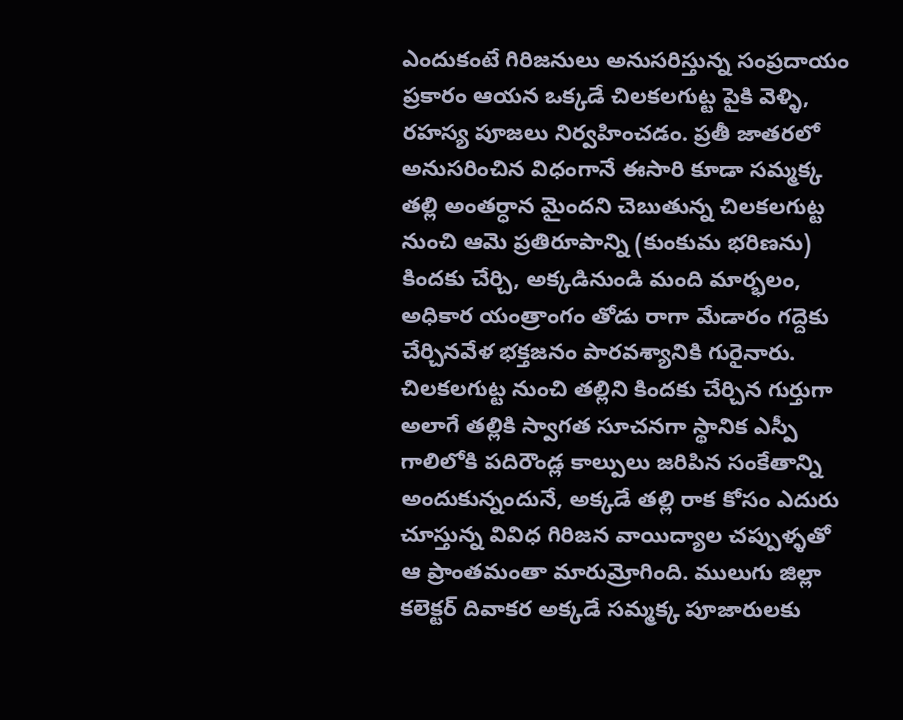ఎందుకంటే గిరిజనులు అనుసరిస్తున్న సంప్రదాయం ప్రకారం ఆయన ఒక్కడే చిలకలగుట్ట పైకి వెళ్ళి, రహస్య పూజలు నిర్వహించడం. ప్రతీ జాతరలో అనుసరించిన విధంగానే ఈసారి కూడా సమ్మక్క తల్లి అంతర్ధాన మైందని చెబుతున్న చిలకలగుట్ట నుంచి ఆమె ప్రతిరూపాన్ని (కుంకుమ భరిణను) కిందకు చేర్చి, అక్కడినుండి మంది మార్భలం, అధికార యంత్రాంగం తోడు రాగా మేడారం గద్దెకు చేర్చినవేళ భక్తజనం పారవశ్యానికి గురైనారు. చిలకలగుట్ట నుంచి తల్లిని కిందకు చేర్చిన గుర్తుగా అలాగే తల్లికి స్వాగత సూచనగా స్థానిక ఎస్పీ గాలిలోకి పదిరౌండ్ల కాల్పులు జరిపిన సంకేతాన్ని అందుకున్నందునే, అక్కడే తల్లి రాక కోసం ఎదురు చూస్తున్న వివిధ గిరిజన వాయిద్యాల చప్పుళ్ళతో ఆ ప్రాంతమంతా మారుమ్రోగింది. ములుగు జిల్లా కలెక్టర్ దివాకర అక్కడే సమ్మక్క పూజారులకు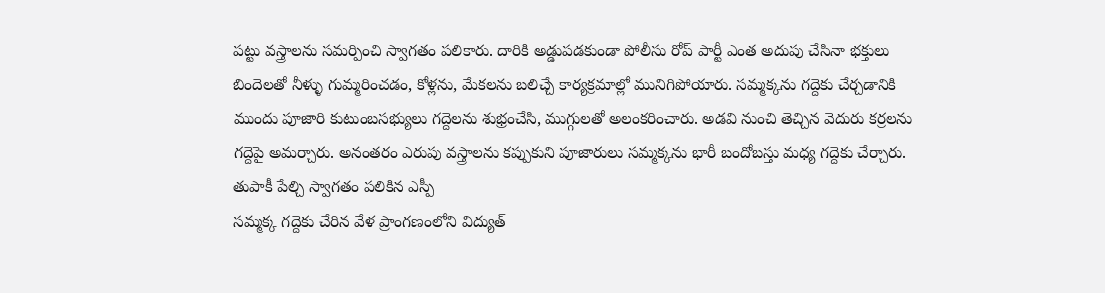పట్టు వస్త్రాలను సమర్పించి స్వాగతం పలికారు. దారికి అడ్డుపడకుండా పోలీసు రోప్ పార్టీ ఎంత అదుపు చేసినా భక్తులు బిందెలతో నీళ్ళు గుమ్మరించడం, కోళ్లను, మేకలను బలిచ్చే కార్యక్రమాల్లో మునిగిపోయారు. సమ్మక్కను గద్దెకు చేర్చడానికి ముందు పూజారి కుటుంబసభ్యులు గద్దెలను శుభ్రంచేసి, ముగ్గులతో అలంకరించారు. అడవి నుంచి తెచ్చిన వెదురు కర్రలను గద్దెపై అమర్చారు. అనంతరం ఎరుపు వస్త్రాలను కప్పుకుని పూజారులు సమ్మక్కను భారీ బందోబస్తు మధ్య గద్దెకు చేర్చారు.
తుపాకీ పేల్చి స్వాగతం పలికిన ఎస్పీ
సమ్మక్క గద్దెకు చేరిన వేళ ప్రాంగణంలోని విద్యుత్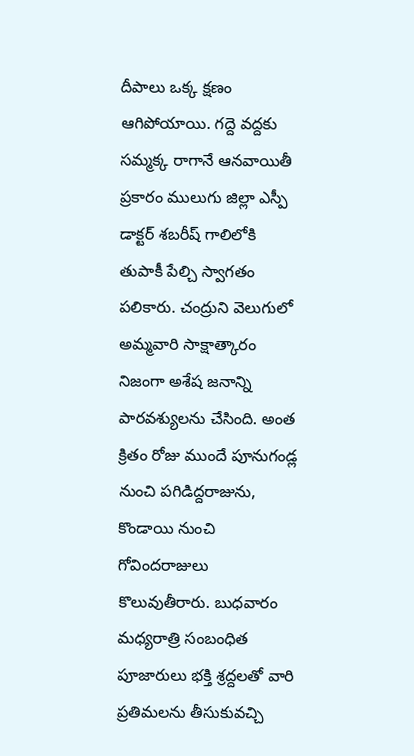దీపాలు ఒక్క క్షణం ఆగిపోయాయి. గద్దె వద్దకు సమ్మక్క రాగానే ఆనవాయితీ ప్రకారం ములుగు జిల్లా ఎస్పీ డాక్టర్ శబరీష్ గాలిలోకి తుపాకీ పేల్చి స్వాగతం పలికారు. చంద్రుని వెలుగులో అమ్మవారి సాక్షాత్కారం నిజంగా అశేష జనాన్ని పారవశ్యులను చేసింది. అంత క్రితం రోజు ముందే పూనుగండ్ల నుంచి పగిడిద్దరాజును, కొండాయి నుంచి గోవిందరాజులు కొలువుతీరారు. బుధవారం మధ్యరాత్రి సంబంధిత పూజారులు భక్తి శ్రద్దలతో వారి ప్రతిమలను తీసుకువచ్చి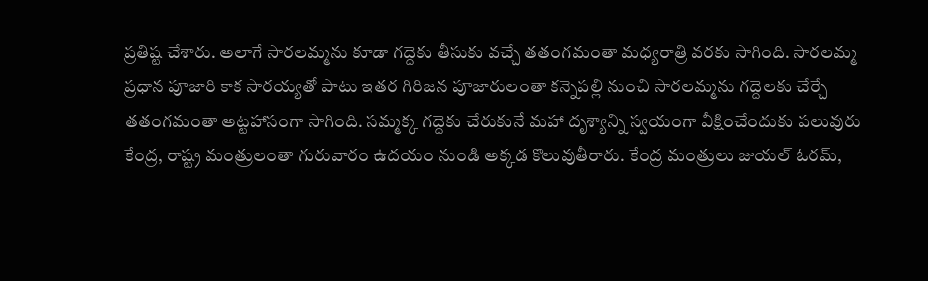ప్రతిష్ట చేశారు. అలాగే సారలమ్మను కూడా గద్దెకు తీసుకు వచ్చే తతంగమంతా మధ్యరాత్రి వరకు సాగింది. సారలమ్మ ప్రధాన పూజారి కాక సారయ్యతో పాటు ఇతర గిరిజన పూజారులంతా కన్నెపల్లి నుంచి సారలమ్మను గద్దెలకు చేర్చే తతంగమంతా అట్టహాసంగా సాగింది. సమ్మక్క గద్దెకు చేరుకునే మహా దృశ్యాన్ని స్వయంగా వీక్షించేందుకు పలువురు కేంద్ర, రాష్ట్ర మంత్రులంతా గురువారం ఉదయం నుండి అక్కడ కొలువుతీరారు. కేంద్ర మంత్రులు జుయల్ ఓరమ్,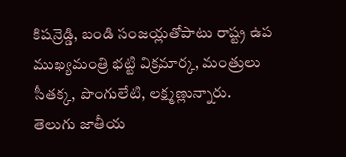కిషన్రెడ్డి, బండి సంజయ్లతోపాటు రాష్ట్ర ఉప ముఖ్యమంత్రి భట్టి విక్రమార్క, మంత్రులు సీతక్క, పొంగులేటి, లక్ష్మణ్లున్నారు.
తెలుగు జాతీయ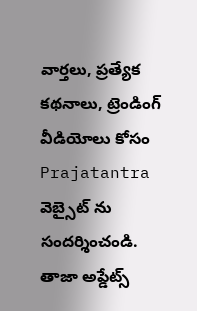వార్తలు, ప్రత్యేక కథనాలు, ట్రెండింగ్ వీడియోలు కోసం Prajatantra వెబ్సైట్ ను సందర్శించండి. తాజా అప్డేట్స్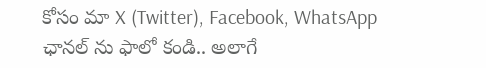కోసం మా X (Twitter), Facebook, WhatsApp ఛానల్ ను ఫాలో కండి.. అలాగే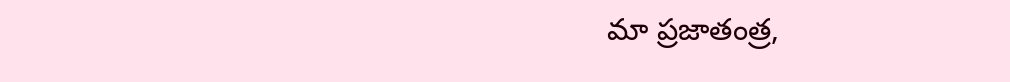మా ప్రజాతంత్ర,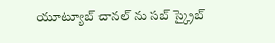యూట్యూబ్ చానల్ ను సబ్ స్క్రైబ్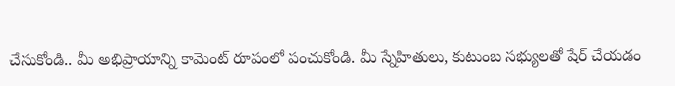చేసుకోండి.. మీ అభిప్రాయాన్ని కామెంట్ రూపంలో పంచుకోండి. మీ స్నేహితులు, కుటుంబ సభ్యులతో షేర్ చేయడం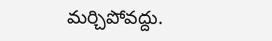మర్చిపోవద్దు.